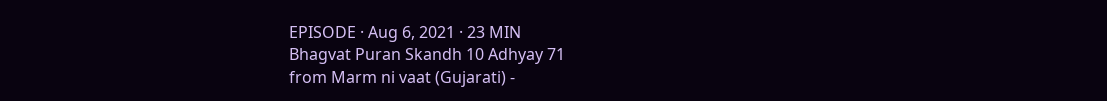EPISODE · Aug 6, 2021 · 23 MIN
Bhagvat Puran Skandh 10 Adhyay 71
from Marm ni vaat (Gujarati) -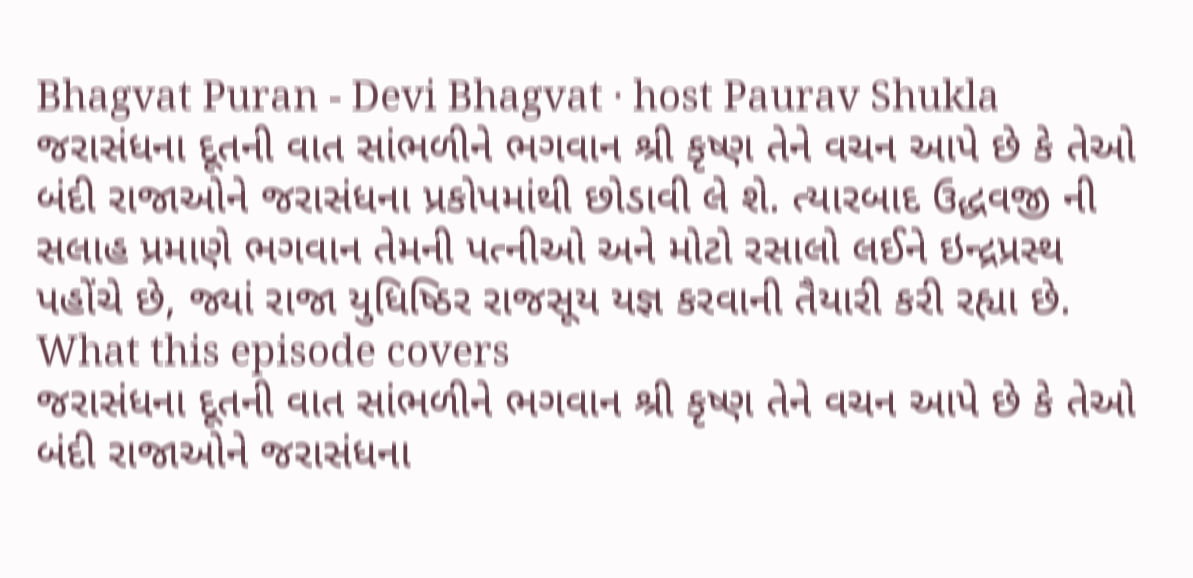Bhagvat Puran - Devi Bhagvat · host Paurav Shukla
જરાસંધના દૂતની વાત સાંભળીને ભગવાન શ્રી કૃષ્ણ તેને વચન આપે છે કે તેઓ બંદી રાજાઓને જરાસંધના પ્રકોપમાંથી છોડાવી લે શે. ત્યારબાદ ઉદ્ધવજી ની સલાહ પ્રમાણે ભગવાન તેમની પત્નીઓ અને મોટો રસાલો લઈને ઇન્દ્રપ્રસ્થ પહોંચે છે, જ્યાં રાજા યુધિષ્ઠિર રાજસૂય યજ્ઞ કરવાની તૈયારી કરી રહ્યા છે.
What this episode covers
જરાસંધના દૂતની વાત સાંભળીને ભગવાન શ્રી કૃષ્ણ તેને વચન આપે છે કે તેઓ બંદી રાજાઓને જરાસંધના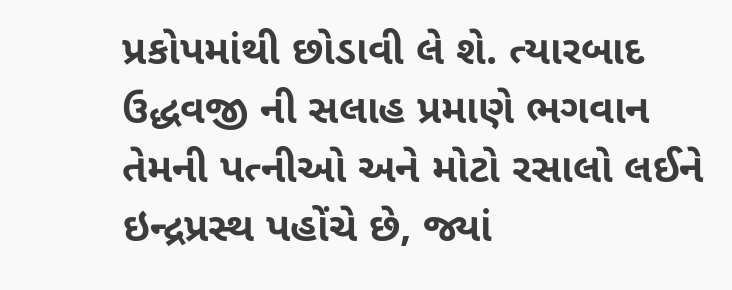પ્રકોપમાંથી છોડાવી લે શે. ત્યારબાદ ઉદ્ધવજી ની સલાહ પ્રમાણે ભગવાન તેમની પત્નીઓ અને મોટો રસાલો લઈને ઇન્દ્રપ્રસ્થ પહોંચે છે, જ્યાં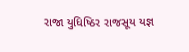રાજા યુધિષ્ઠિર રાજસૂય યજ્ઞ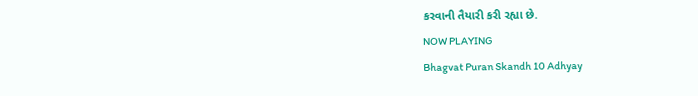કરવાની તૈયારી કરી રહ્યા છે.
NOW PLAYING
Bhagvat Puran Skandh 10 Adhyay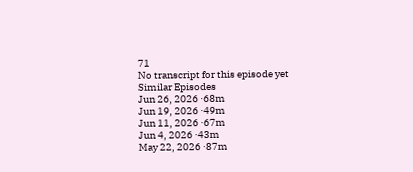71
No transcript for this episode yet
Similar Episodes
Jun 26, 2026 ·68m
Jun 19, 2026 ·49m
Jun 11, 2026 ·67m
Jun 4, 2026 ·43m
May 22, 2026 ·87m